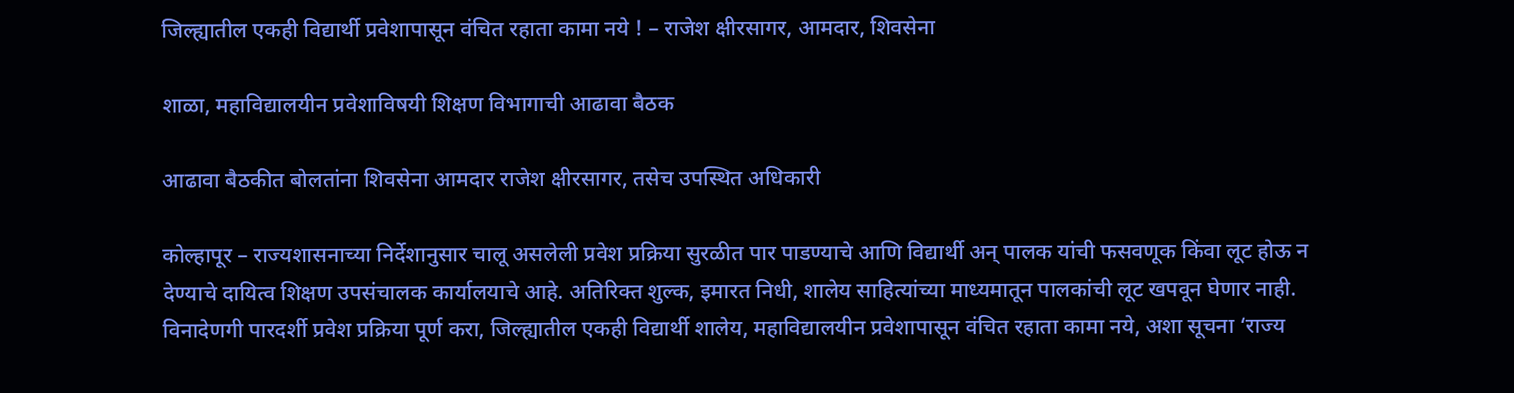जिल्ह्यातील एकही विद्यार्थी प्रवेशापासून वंचित रहाता कामा नये ! – राजेश क्षीरसागर, आमदार, शिवसेना

शाळा, महाविद्यालयीन प्रवेशाविषयी शिक्षण विभागाची आढावा बैठक

आढावा बैठकीत बोलतांना शिवसेना आमदार राजेश क्षीरसागर, तसेच उपस्थित अधिकारी

कोल्हापूर – राज्यशासनाच्या निर्देशानुसार चालू असलेली प्रवेश प्रक्रिया सुरळीत पार पाडण्याचे आणि विद्यार्थी अन् पालक यांची फसवणूक किंवा लूट होऊ न देण्याचे दायित्व शिक्षण उपसंचालक कार्यालयाचे आहे. अतिरिक्त शुल्क, इमारत निधी, शालेय साहित्यांच्या माध्यमातून पालकांची लूट खपवून घेणार नाही. विनादेणगी पारदर्शी प्रवेश प्रक्रिया पूर्ण करा, जिल्ह्यातील एकही विद्यार्थी शालेय, महाविद्यालयीन प्रवेशापासून वंचित रहाता कामा नये, अशा सूचना ‘राज्य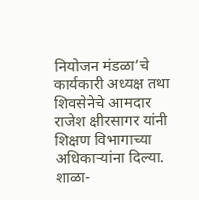नियोजन मंडळा’चे कार्यकारी अध्यक्ष तथा शिवसेनेचे आमदार राजेश क्षीरसागर यांनी शिक्षण विभागाच्या अधिकार्‍यांना दिल्या. शाळा-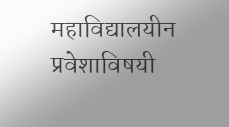महाविद्यालयीन प्रवेशाविषयी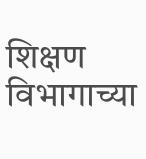शिक्षण विभागाच्या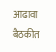आढावा बैठकीत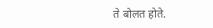ते बोलत होते.